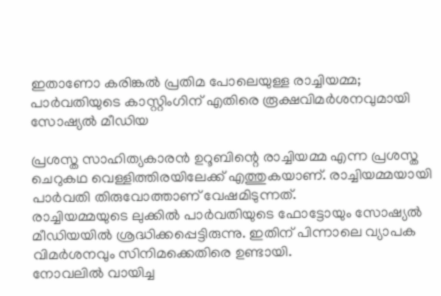ഇതാണോ കരിങ്കല്‍ പ്രതിമ പോലെയുള്ള രാച്ചിയമ്മ; പാര്‍വതിയുടെ കാസ്റ്റിംഗിന് എതിരെ രൂക്ഷവിമര്‍ശനവുമായി സോഷ്യല്‍ മീഡിയ

പ്രശസ്ത സാഹിത്യകാരന്‍ ഉറൂബിന്റെ രാച്ചിയമ്മ എന്ന പ്രശസ്ത ചെറുകഥ വെള്ളിത്തിരയിലേക്ക് എത്തുകയാണ്. രാച്ചിയമ്മയായി പാര്‍വതി തിരുവോത്താണ് വേഷമിടുന്നത്.
രാച്ചിയമ്മയുടെ ലുക്കില്‍ പാര്‍വതിയുടെ ഫോട്ടോയും സോഷ്യല്‍ മീഡിയയില്‍ ശ്രദ്ധിക്കപ്പെട്ടിരുന്നു. ഇതിന് പിന്നാലെ വ്യാപക വിമര്‍ശനവും സിനിമക്കെതിരെ ഉണ്ടായി.
നോവലില്‍ വായിച്ച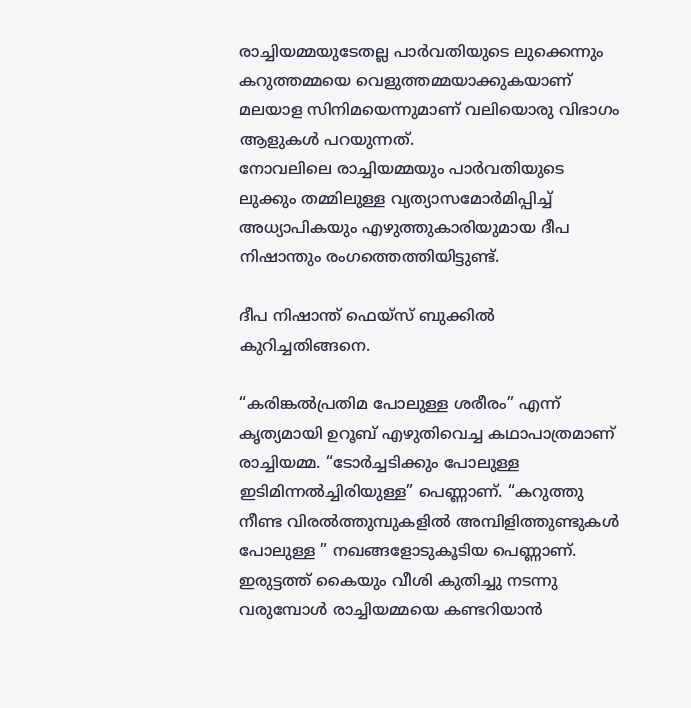രാച്ചിയമ്മയുടേതല്ല പാര്‍വതിയുടെ ലുക്കെന്നും കറുത്തമ്മയെ വെളുത്തമ്മയാക്കുകയാണ് മലയാള സിനിമയെന്നുമാണ് വലിയൊരു വിഭാഗം ആളുകള്‍ പറയുന്നത്.
നോവലിലെ രാച്ചിയമ്മയും പാര്‍വതിയുടെ ലുക്കും തമ്മിലുള്ള വ്യത്യാസമോര്‍മിപ്പിച്ച്  അധ്യാപികയും എഴുത്തുകാരിയുമായ ദീപ നിഷാന്തും രംഗത്തെത്തിയിട്ടുണ്ട്.

ദീപ നിഷാന്ത് ഫെയ്സ് ബുക്കില്‍ കുറിച്ചതിങ്ങനെ.

“കരിങ്കല്‍പ്രതിമ പോലുള്ള ശരീരം” എന്ന് കൃത്യമായി ഉറൂബ് എഴുതിവെച്ച കഥാപാത്രമാണ് രാച്ചിയമ്മ. “ടോര്‍ച്ചടിക്കും പോലുള്ള ഇടിമിന്നല്‍ച്ചിരിയുള്ള” പെണ്ണാണ്. “കറുത്തു നീണ്ട വിരല്‍ത്തുമ്പുകളില്‍ അമ്പിളിത്തുണ്ടുകള്‍ പോലുള്ള ” നഖങ്ങളോടുകൂടിയ പെണ്ണാണ്. ഇരുട്ടത്ത് കൈയും വീശി കുതിച്ചു നടന്നു വരുമ്പോള്‍ രാച്ചിയമ്മയെ കണ്ടറിയാന്‍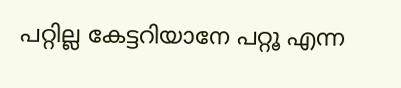പറ്റില്ല കേട്ടറിയാനേ പറ്റൂ എന്ന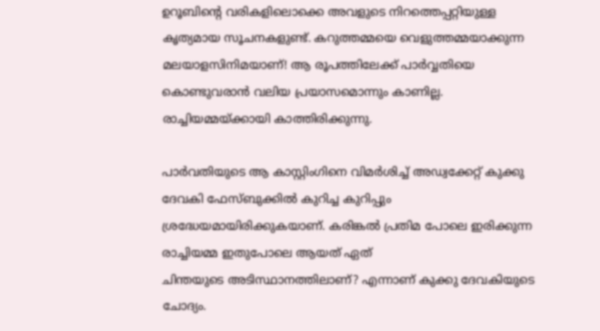ഉറൂബിന്റെ വരികളിലൊക്കെ അവളുടെ നിറത്തെപ്പറ്റിയുള്ള കൃത്യമായ സൂചനകളുണ്ട്. കറുത്തമ്മയെ വെളുത്തമ്മയാക്കുന്ന മലയാളസിനിമയാണ്! ആ രൂപത്തിലേക്ക് പാര്‍വ്വതിയെ കൊണ്ടുവരാന്‍ വലിയ പ്രയാസമൊന്നും കാണില്ല. രാച്ചിയമ്മയ്ക്കായി കാത്തിരിക്കുന്നു.

പാര്‍വതിയുടെ ആ കാസ്റ്റിംഗിനെ വിമര്‍ശിച്ച് അഡ്വക്കേറ്റ് കുക്കു ദേവകി ഫേസ്ബുക്കില്‍ കുറിച്ച കുറിപ്പും  ശ്രദ്ധേയമായിരിക്കുകയാണ്. കരിങ്കല്‍ പ്രതിമ പോലെ ഇരിക്കുന്ന രാച്ചിയമ്മ ഇതുപോലെ ആയത് ഏത്
ചിന്തയുടെ അടിസ്ഥാനത്തിലാണ്? എന്നാണ് കുക്കു ദേവകിയുടെ ചോദ്യം.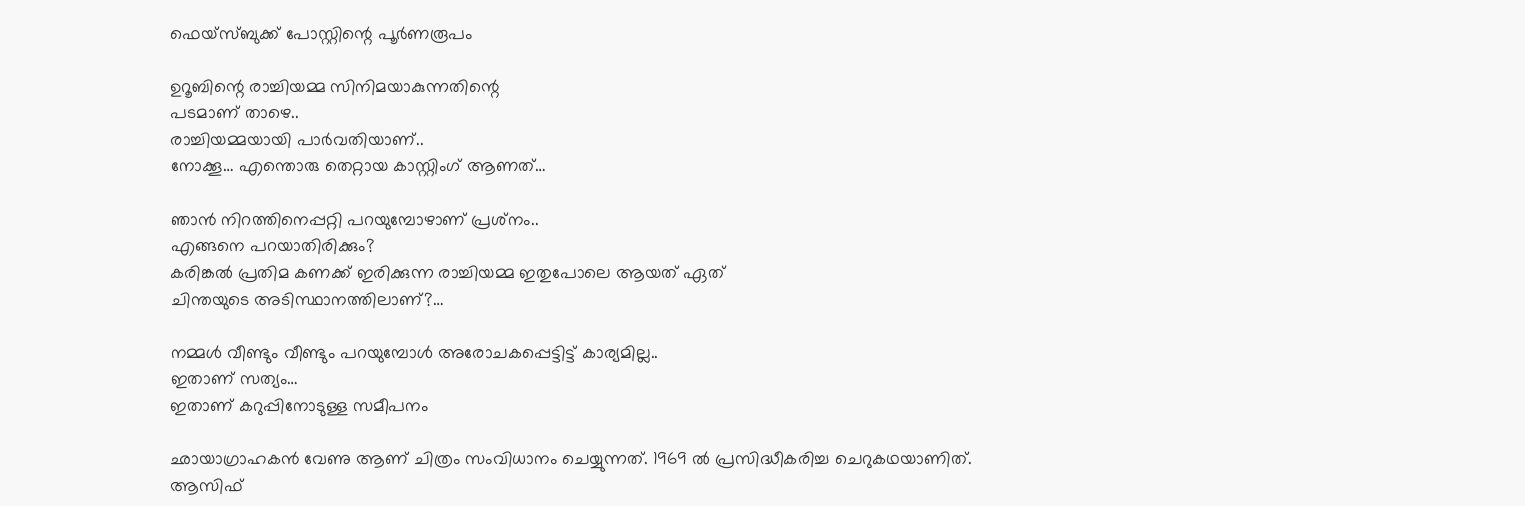ഫെയ്സ്ബുക്ക് പോസ്റ്റിന്റെ പൂര്‍ണരൂപം

ഉറൂബിന്റെ രാച്ചിയമ്മ സിനിമയാകുന്നതിന്റെ
പടമാണ് താഴെ..
രാച്ചിയമ്മയായി പാര്‍വതിയാണ്..
നോക്കൂ… എന്തൊരു തെറ്റായ കാസ്റ്റിംഗ് ആണത്…

ഞാന്‍ നിറത്തിനെപ്പറ്റി പറയുമ്പോഴാണ് പ്രശ്‌നം..
എങ്ങനെ പറയാതിരിക്കും?
കരിങ്കല്‍ പ്രതിമ കണക്ക് ഇരിക്കുന്ന രാച്ചിയമ്മ ഇതുപോലെ ആയത് ഏത്
ചിന്തയുടെ അടിസ്ഥാനത്തിലാണ്?…

നമ്മള്‍ വീണ്ടും വീണ്ടും പറയുമ്പോള്‍ അരോചകപ്പെട്ടിട്ട് കാര്യമില്ല..
ഇതാണ് സത്യം…
ഇതാണ് കറുപ്പിനോടുള്ള സമീപനം

ഛായാഗ്രാഹകന്‍ വേണു ആണ് ചിത്രം സംവിധാനം ചെയ്യുന്നത്. 1969 ല്‍ പ്രസിദ്ധീകരിച്ച ചെറുകഥയാണിത്. ആസിഫ്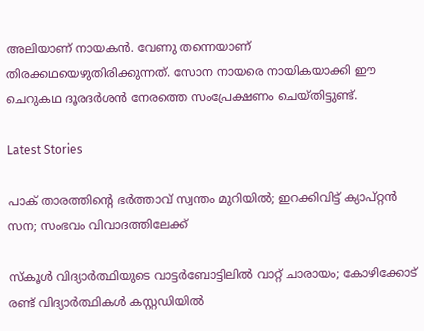അലിയാണ് നായകന്‍. വേണു തന്നെയാണ് തിരക്കഥയെഴുതിരിക്കുന്നത്. സോന നായരെ നായികയാക്കി ഈ ചെറുകഥ ദൂരദര്‍ശന്‍ നേരത്തെ സംപ്രേക്ഷണം ചെയ്തിട്ടുണ്ട്.

Latest Stories

പാക് താരത്തിന്റെ ഭർത്താവ് സ്വന്തം മുറിയിൽ; ഇറക്കിവിട്ട് ക്യാപ്റ്റൻ സന; സംഭവം വിവാദത്തിലേക്ക്

സ്‌കൂൾ വിദ്യാർത്ഥിയുടെ വാട്ടർബോട്ടിലിൽ വാറ്റ് ചാരായം; കോഴിക്കോട് രണ്ട് വിദ്യാർത്ഥികൾ കസ്റ്റഡിയിൽ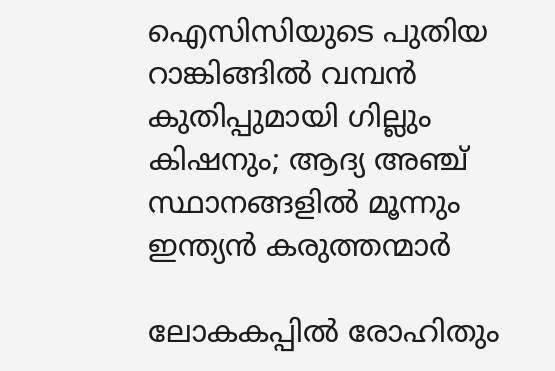ഐസിസിയുടെ പുതിയ റാങ്കിങ്ങിൽ വമ്പൻ കുതിപ്പുമായി ഗില്ലും കിഷനും; ആദ്യ അഞ്ച് സ്ഥാനങ്ങളിൽ മൂന്നും ഇന്ത്യൻ കരുത്തന്മാർ

ലോകകപ്പിൽ രോഹിതും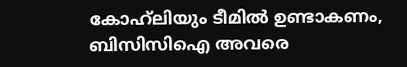കോഹ്‌ലിയും ടീമിൽ ഉണ്ടാകണം, ബിസിസിഐ അവരെ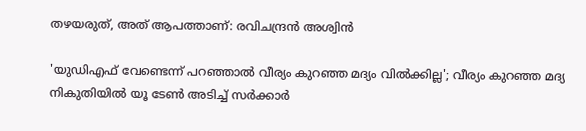തഴയരുത്, അത് ആപത്താണ്: രവിചന്ദ്രൻ അശ്വിൻ

'യുഡിഎഫ് വേണ്ടെന്ന് പറഞ്ഞാൽ വീര്യം കുറഞ്ഞ മദ്യം വിൽക്കില്ല'; വീര്യം കുറഞ്ഞ മദ്യ നികുതിയിൽ യൂ ടേൺ അടിച്ച് സർക്കാർ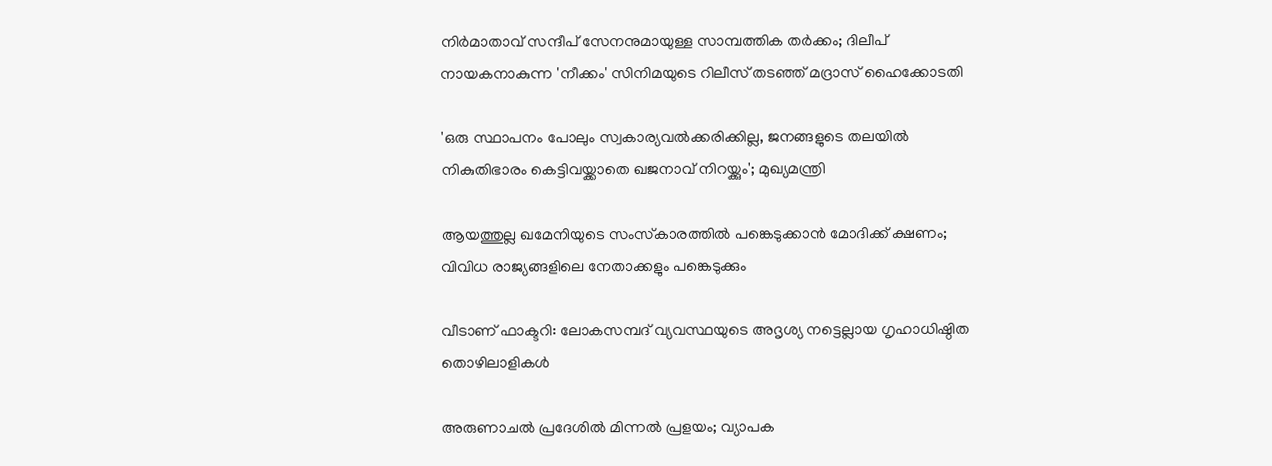നിർമാതാവ് സന്ദീപ് സേനനുമായുള്ള സാമ്പത്തിക തർക്കം; ദിലീപ് നായകനാകുന്ന 'നീക്കം' സിനിമയുടെ റിലീസ് തടഞ്ഞ് മദ്രാസ് ഹൈക്കോടതി

'ഒരു സ്ഥാപനം പോലും സ്വകാര്യവൽക്കരിക്കില്ല, ജനങ്ങളുടെ തലയിൽ നികുതിഭാരം കെട്ടിവയ്ക്കാതെ ഖജനാവ് നിറയ്ക്കും'; മുഖ്യമന്ത്രി

ആയത്തുല്ല ഖമേനിയുടെ സംസ്‌കാരത്തിൽ പങ്കെടുക്കാൻ മോദിക്ക് ക്ഷണം; വിവിധ രാജ്യങ്ങളിലെ നേതാക്കളും പങ്കെടുക്കും

വീടാണ് ഫാക്ടറി: ലോകസമ്പദ്‌ വ്യവസ്ഥയുടെ അദൃശ്യ നട്ടെല്ലായ ഗൃഹാധിഷ്ഠിത തൊഴിലാളികൾ

അരുണാചൽ പ്രദേശിൽ മിന്നൽ പ്രളയം; വ്യാപക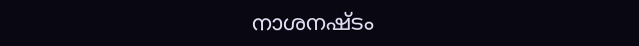നാശനഷ്ടം